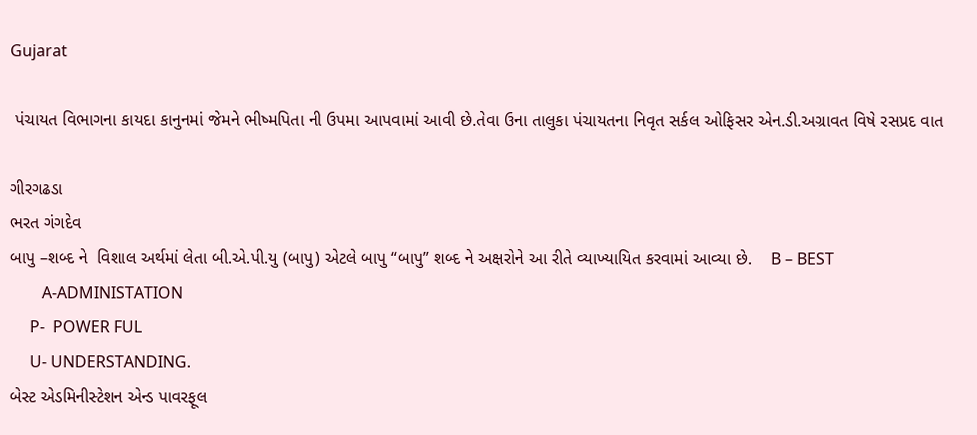Gujarat

 પંચાયત વિભાગના કાયદા કાનુનમાં જેમને ભીષ્મપિતા ની ઉપમા આપવામાં આવી છે.તેવા ઉના તાલુકા પંચાયતના નિવૃત સર્કલ ઓફિસર એન.ડી.અગ્રાવત વિષે રસપ્રદ વાત

ગીરગઢડા
ભરત ગંગદેવ
બાપુ –શબ્દ ને  વિશાલ અર્થમાં લેતા બી.એ.પી.યુ (બાપુ) એટલે બાપુ “બાપુ” શબ્દ ને અક્ષરોને આ રીતે વ્યાખ્યાયિત કરવામાં આવ્યા છે.    B – BEST
        A-ADMINISTATION
     P-  POWER FUL
     U- UNDERSTANDING.
બેસ્ટ એડમિનીસ્ટેશન એન્ડ પાવરફૂલ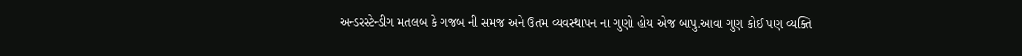અન્ડરસ્ટેન્ડીગ મતલબ કે ગજબ ની સમજ અને ઉતમ વ્યવસ્થાપન ના ગુણો હોય એજ બાપુ.આવા ગુણ કોઈ પણ વ્યક્તિ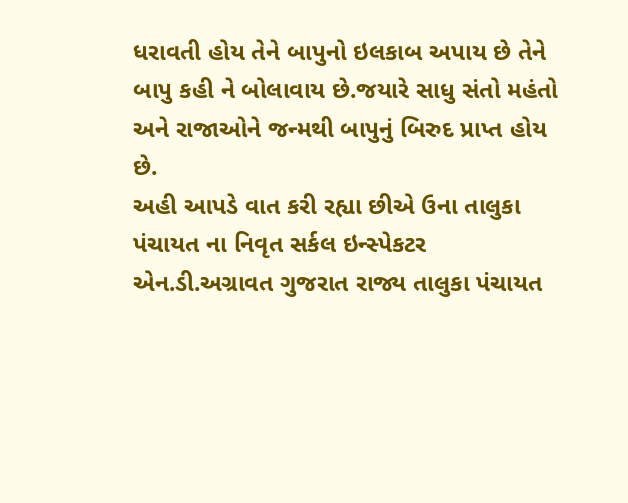ધરાવતી હોય તેને બાપુનો ઇલકાબ અપાય છે તેને બાપુ કહી ને બોલાવાય છે.જયારે સાધુ સંતો મહંતો અને રાજાઓને જન્મથી બાપુનું બિરુદ પ્રાપ્ત હોય છે.
અહી આપડે વાત કરી રહ્યા છીએ ઉના તાલુકા પંચાયત ના નિવૃત સર્કલ ઇન્સ્પેકટર એન.ડી.અગ્રાવત ગુજરાત રાજ્ય તાલુકા પંચાયત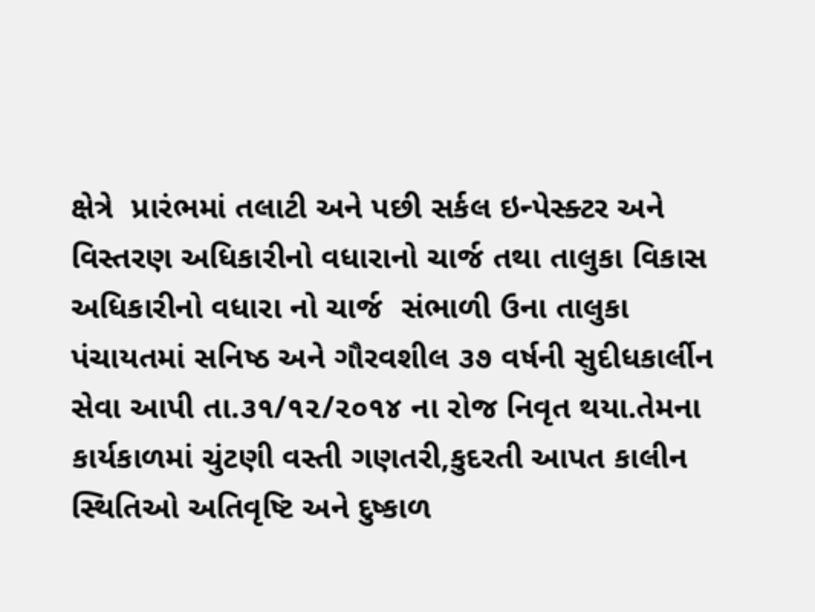ક્ષેત્રે  પ્રારંભમાં તલાટી અને પછી સર્કલ ઇન્પેસ્ક્ટર અને વિસ્તરણ અધિકારીનો વધારાનો ચાર્જ તથા તાલુકા વિકાસ અધિકારીનો વધારા નો ચાર્જ  સંભાળી ઉના તાલુકા પંચાયતમાં સનિષ્ઠ અને ગૌરવશીલ ૩૭ વર્ષની સુદીધકાર્લીન સેવા આપી તા.૩૧/૧૨/૨૦૧૪ ના રોજ નિવૃત થયા.તેમના કાર્યકાળમાં ચુંટણી વસ્તી ગણતરી,કુદરતી આપત કાલીન સ્થિતિઓ અતિવૃષ્ટિ અને દુષ્કાળ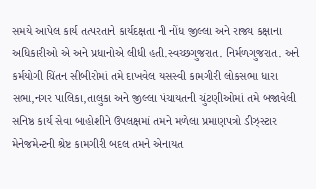સમયે આપેલ કાર્ય તત્પરતાને કાર્યદક્ષતા ની નોંધ જીલ્લા અને રાજ્ય કક્ષાના અધિકારીઓ એ અને પ્રધાનોએ લીધી હતી.સ્વચ્છગુજરાત. નિર્મળગુજરાત. અને કર્મયોગી ચિંતન સીબીરોમાં તમે દાખવેલ યસસ્વી કામગીરી લોકસભા ધારા સભા,નગર પાલિકા,તાલુકા અને જીલ્લા પંચાયતની ચુંટણીઓમાં તમે બજાવેલી સનિષ્ઠ કાર્ય સેવા બાહોશીને ઉપલક્ષમાં તમને મળેલા પ્રમાણપત્રો ડીઝ્સ્ટાર મેનેજમેન્ટની શ્રેષ્ટ કામગીરી બદલ તમને એનાયત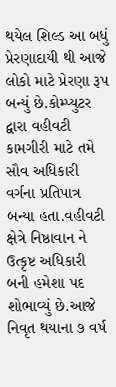થયેલ શિલ્ડ આ બધું પ્રેરણાદાયી થી આજે લોકો માટે પ્રેરણા રૂપ બન્યું છે.કોમ્પ્યુટર દ્વારા વહીવટી કામગીરી માટે તમે સૌવ અધિકારી વર્ગના પ્રતિપાત્ર બન્યા હતા.વહીવટી ક્ષેત્રે નિષ્ઠાવાન ને  ઉત્કૃષ્ટ અધિકારી બની હમેશા પદ શોભાવ્યું છે.આજે નિવૃત થયાના ૭ વર્ષ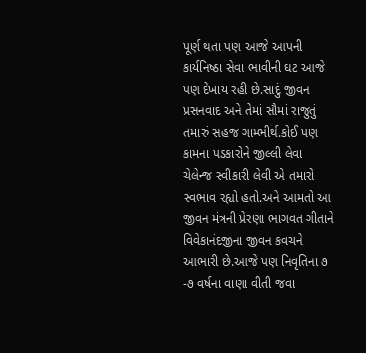પૂર્ણ થતા પણ આજે આપની કાર્યનિષ્ઠા સેવા ભાવીની ઘટ આજે પણ દેખાય રહી છે.સાદું જીવન પ્રસનવાદ અને તેમાં સૌમાં રાજુતું તમારું સહજ ગામ્ભીર્થ.કોઈ પણ કામના પડકારોને જીલ્લી લેવા ચેલેન્જ સ્વીકારી લેવી એ તમારો સ્વભાવ રહ્યો હતો.અને આમતો આ જીવન મંત્રની પ્રેરણા ભાગવત ગીતાને વિવેકાનંદજીના જીવન કવચને આભારી છે.આજે પણ નિવૃતિના ૭ -૭ વર્ષના વાણા વીતી જવા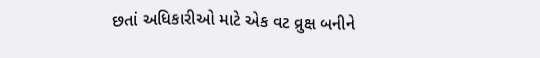છતાં અધિકારીઓ માટે એક વટ વ્રુક્ષ બનીને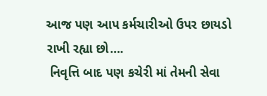આજ પણ આપ કર્મચારીઓ ઉપર છાયડો રાખી રહ્યા છો….
 નિવૃત્તિ બાદ પણ કચેરી માં તેમની સેવા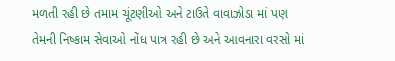મળતી રહી છે તમામ ચૂંટણીઓ અને ટાઉતે વાવાઝોડા માં પણ તેમની નિષ્કામ સેવાઓ નોંધ પાત્ર રહી છે અને આવનારા વરસો માં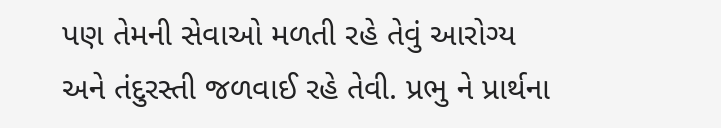પણ તેમની સેવાઓ મળતી રહે તેવું આરોગ્ય અને તંદુરસ્તી જળવાઈ રહે તેવી. પ્રભુ ને પ્રાર્થના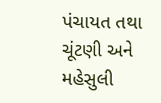પંચાયત તથા ચૂંટણી અને મહેસુલી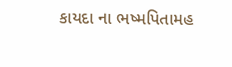કાયદા ના ભષ્મપિતામહ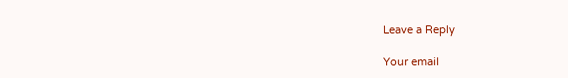Leave a Reply

Your email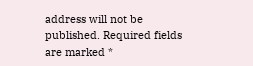address will not be published. Required fields are marked *